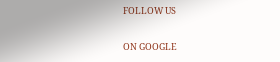FOLLOW US

ON GOOGLE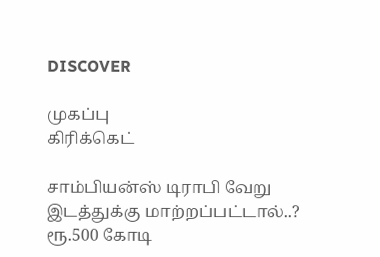DISCOVER

முகப்பு
கிரிக்கெட்

சாம்பியன்ஸ் டிராபி வேறு இடத்துக்கு மாற்றப்பட்டால்..? ரூ.500 கோடி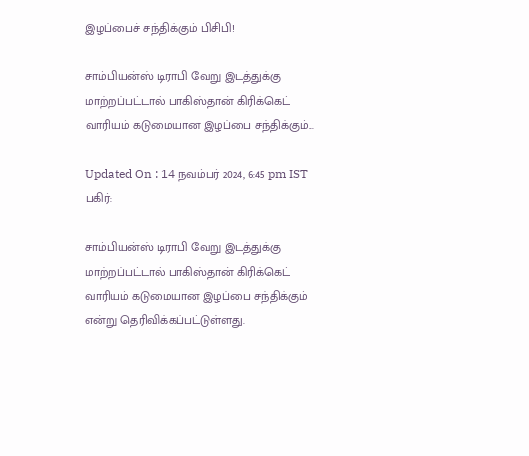இழப்பைச் சந்திக்கும் பிசிபி!

சாம்பியன்ஸ் டிராபி வேறு இடத்துக்கு மாற்றப்பட்டால் பாகிஸ்தான் கிரிக்கெட் வாரியம் கடுமையான இழப்பை சந்திக்கும்...

Updated On : 14 நவம்பர் 2024, 6:45 pm IST
பகிர்:

சாம்பியன்ஸ் டிராபி வேறு இடத்துக்கு மாற்றப்பட்டால் பாகிஸ்தான் கிரிக்கெட் வாரியம் கடுமையான இழப்பை சந்திக்கும் என்று தெரிவிக்கப்பட்டுள்ளது.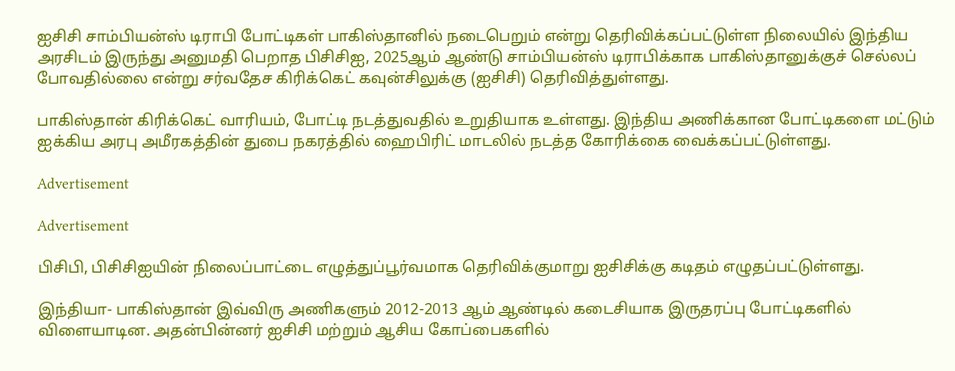ஐசிசி சாம்பியன்ஸ் டிராபி போட்டிகள் பாகிஸ்தானில் நடைபெறும் என்று தெரிவிக்கப்பட்டுள்ள நிலையில் இந்திய அரசிடம் இருந்து அனுமதி பெறாத பிசிசிஐ, 2025ஆம் ஆண்டு சாம்பியன்ஸ் டிராபிக்காக பாகிஸ்தானுக்குச் செல்லப் போவதில்லை என்று சர்வதேச கிரிக்கெட் கவுன்சிலுக்கு (ஐசிசி) தெரிவித்துள்ளது.

பாகிஸ்தான் கிரிக்கெட் வாரியம், போட்டி நடத்துவதில் உறுதியாக உள்ளது. இந்திய அணிக்கான போட்டிகளை மட்டும் ஐக்கிய அரபு அமீரகத்தின் துபை நகரத்தில் ஹைபிரிட் மாடலில் நடத்த கோரிக்கை வைக்கப்பட்டுள்ளது.

Advertisement

Advertisement

பிசிபி, பிசிசிஐயின் நிலைப்பாட்டை எழுத்துப்பூர்வமாக தெரிவிக்குமாறு ஐசிசிக்கு கடிதம் எழுதப்பட்டுள்ளது.

இந்தியா- பாகிஸ்தான் இவ்விரு அணிகளும் 2012-2013 ஆம் ஆண்டில் கடைசியாக இருதரப்பு போட்டிகளில் விளையாடின. அதன்பின்னர் ஐசிசி மற்றும் ஆசிய கோப்பைகளில்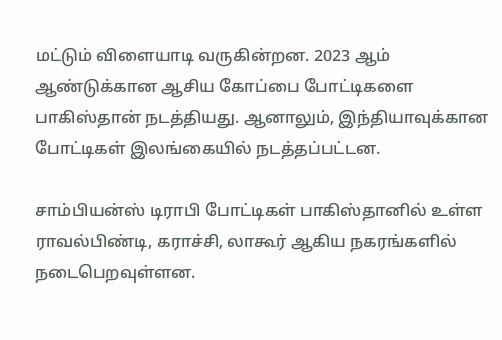மட்டும் விளையாடி வருகின்றன. 2023 ஆம் ஆண்டுக்கான ஆசிய கோப்பை போட்டிகளை பாகிஸ்தான் நடத்தியது. ஆனாலும், இந்தியாவுக்கான போட்டிகள் இலங்கையில் நடத்தப்பட்டன.

சாம்பியன்ஸ் டிராபி போட்டிகள் பாகிஸ்தானில் உள்ள ராவல்பிண்டி, கராச்சி, லாகூர் ஆகிய நகரங்களில் நடைபெறவுள்ளன.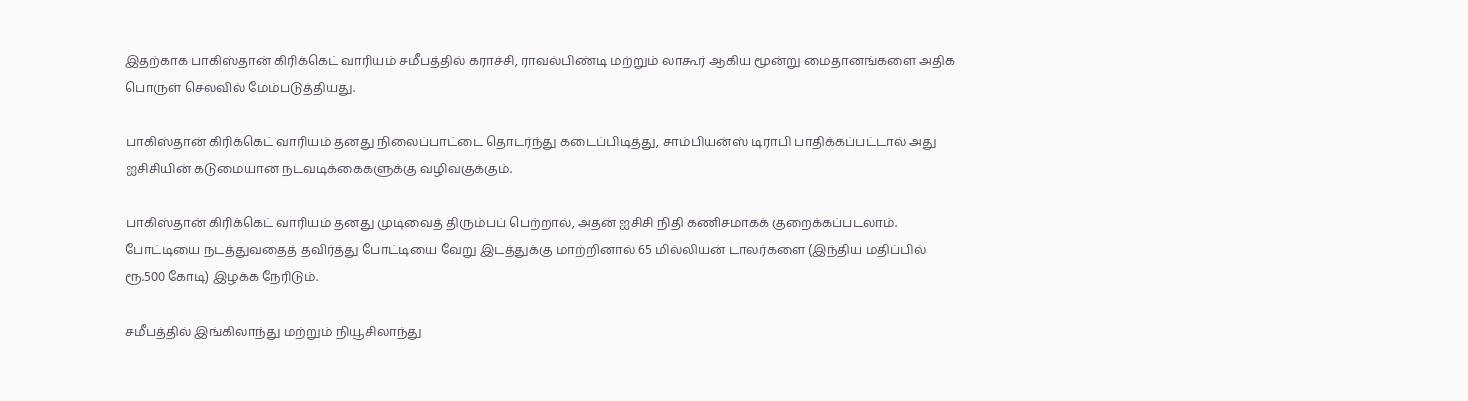இதற்காக பாகிஸ்தான் கிரிக்கெட் வாரியம் சமீபத்தில் கராச்சி, ராவல்பிண்டி மற்றும் லாகூர் ஆகிய மூன்று மைதானங்களை அதிக பொருள் செலவில் மேம்படுத்தியது.

பாகிஸ்தான் கிரிக்கெட் வாரியம் தனது நிலைப்பாட்டை தொடர்ந்து கடைப்பிடித்து, சாம்பியன்ஸ் டிராபி பாதிக்கப்பட்டால் அது ஐசிசியின் கடுமையான நடவடிக்கைகளுக்கு வழிவகுக்கும்.

பாகிஸ்தான் கிரிக்கெட் வாரியம் தனது முடிவைத் திரும்பப் பெற்றால், அதன் ஐசிசி நிதி கணிசமாகக் குறைக்கப்படலாம். போட்டியை நடத்துவதைத் தவிர்த்து போட்டியை வேறு இடத்துக்கு மாற்றினால் 65 மில்லியன் டாலர்களை (இந்திய மதிப்பில் ரூ.500 கோடி) இழக்க நேரிடும்.

சமீபத்தில் இங்கிலாந்து மற்றும் நியூசிலாந்து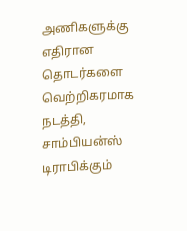அணிகளுக்கு எதிரான தொடர்களை வெற்றிகரமாக நடத்தி, சாம்பியன்ஸ் டிராபிக்கும்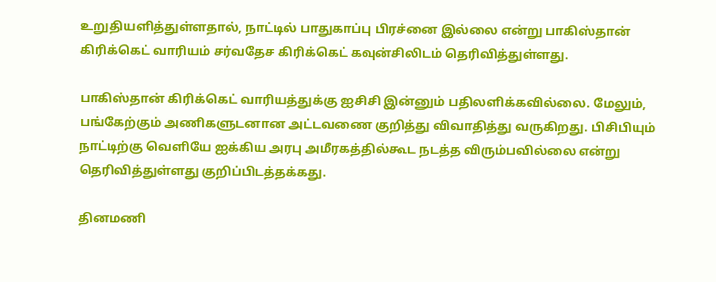உறுதியளித்துள்ளதால், நாட்டில் பாதுகாப்பு பிரச்னை இல்லை என்று பாகிஸ்தான் கிரிக்கெட் வாரியம் சர்வதேச கிரிக்கெட் கவுன்சிலிடம் தெரிவித்துள்ளது.

பாகிஸ்தான் கிரிக்கெட் வாரியத்துக்கு ஐசிசி இன்னும் பதிலளிக்கவில்லை. மேலும், பங்கேற்கும் அணிகளுடனான அட்டவணை குறித்து விவாதித்து வருகிறது. பிசிபியும் நாட்டிற்கு வெளியே ஐக்கிய அரபு அமீரகத்தில்கூட நடத்த விரும்பவில்லை என்று தெரிவித்துள்ளது குறிப்பிடத்தக்கது.

தினமணி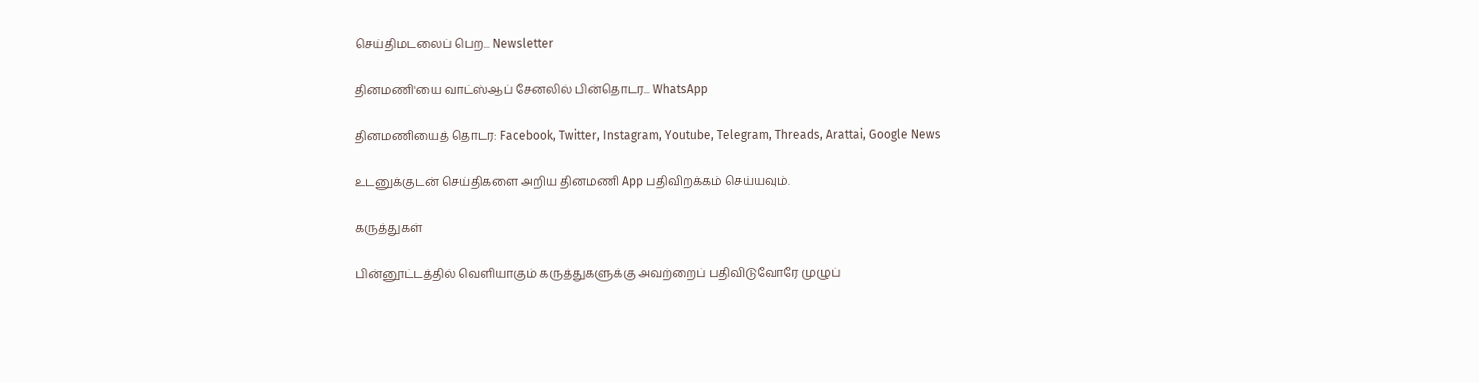செய்திமடலைப் பெற... Newsletter

தினமணி'யை வாட்ஸ்ஆப் சேனலில் பின்தொடர... WhatsApp

தினமணியைத் தொடர: Facebook, Twitter, Instagram, Youtube, Telegram, Threads, Arattai, Google News

உடனுக்குடன் செய்திகளை அறிய தினமணி App பதிவிறக்கம் செய்யவும்.

கருத்துகள்

பின்னூட்டத்தில் வெளியாகும் கருத்துகளுக்கு அவற்றைப் பதிவிடுவோரே முழுப்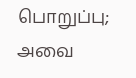பொறுப்பு; அவை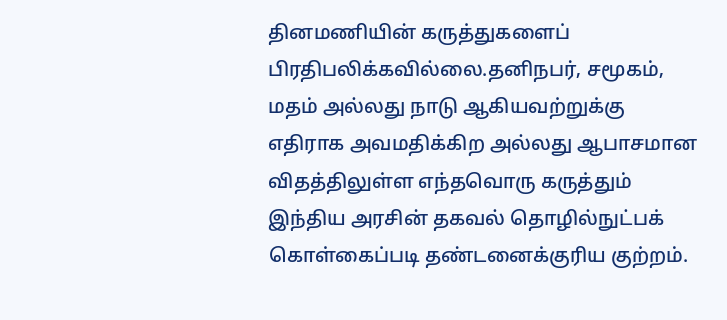தினமணியின் கருத்துகளைப் பிரதிபலிக்கவில்லை.தனிநபர், சமூகம், மதம் அல்லது நாடு ஆகியவற்றுக்கு எதிராக அவமதிக்கிற அல்லது ஆபாசமான விதத்திலுள்ள எந்தவொரு கருத்தும் இந்திய அரசின் தகவல் தொழில்நுட்பக் கொள்கைப்படி தண்டனைக்குரிய குற்றம்.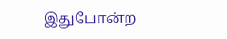இதுபோன்ற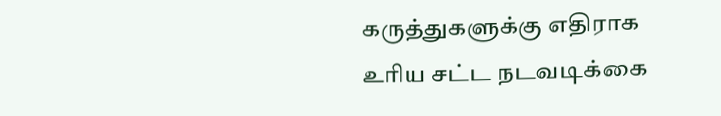கருத்துகளுக்கு எதிராக உரிய சட்ட நடவடிக்கை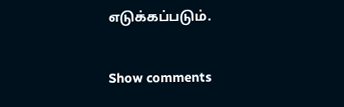எடுக்கப்படும்.

Show comments